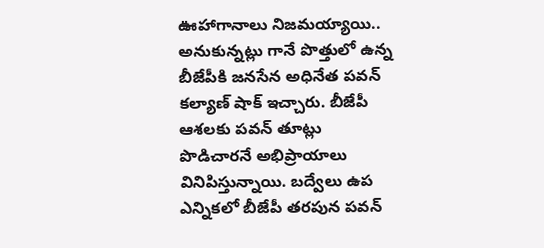ఊహాగానాలు నిజమయ్యాయి.. అనుకున్నట్లు గానే పొత్తులో ఉన్న బీజేపీకి జనసేన అధినేత పవన్ కల్యాణ్ షాక్ ఇచ్చారు. బీజేపీ ఆశలకు పవన్ తూట్లు పొడిచారనే అభిప్రాయాలు వినిపిస్తున్నాయి. బద్వేలు ఉప ఎన్నికలో బీజేపీ తరపున పవన్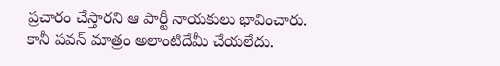ప్రచారం చేస్తారని ఆ పార్టీ నాయకులు భావించారు.
కానీ పవన్ మాత్రం అలాంటిదేమీ చేయలేదు.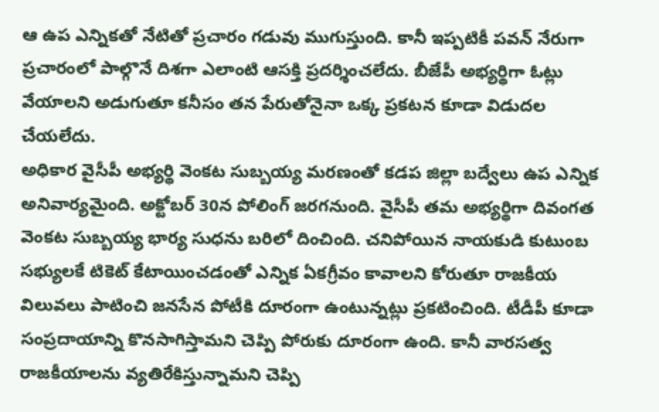ఆ ఉప ఎన్నికతో నేటితో ప్రచారం గడువు ముగుస్తుంది. కానీ ఇప్పటికీ పవన్ నేరుగా ప్రచారంలో పాల్గొనే దిశగా ఎలాంటి ఆసక్తి ప్రదర్శించలేదు. బీజేపీ అభ్యర్థిగా ఓట్లు వేయాలని అడుగుతూ కనీసం తన పేరుతోనైనా ఒక్క ప్రకటన కూడా విడుదల చేయలేదు.
అధికార వైసీపీ అభ్యర్థి వెంకట సుబ్బయ్య మరణంతో కడప జిల్లా బద్వేలు ఉప ఎన్నిక అనివార్యమైంది. అక్టోబర్ 30న పోలింగ్ జరగనుంది. వైసీపీ తమ అభ్యర్థిగా దివంగత వెంకట సుబ్బయ్య భార్య సుధను బరిలో దించింది. చనిపోయిన నాయకుడి కుటుంబ సభ్యులకే టికెట్ కేటాయించడంతో ఎన్నిక ఏకగ్రీవం కావాలని కోరుతూ రాజకీయ విలువలు పాటించి జనసేన పోటీకి దూరంగా ఉంటున్నట్లు ప్రకటించింది. టీడీపీ కూడా సంప్రదాయాన్ని కొనసాగిస్తామని చెప్పి పోరుకు దూరంగా ఉంది. కానీ వారసత్వ రాజకీయాలను వ్యతిరేకిస్తున్నామని చెప్పి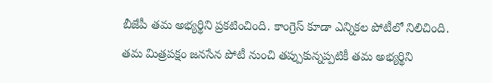బీజేపీ తమ అభ్యర్థిని ప్రకటించింది. కాంగ్రెస్ కూడా ఎన్నికల పోటీలో నిలిచింది.
తమ మిత్రపక్షం జనసేన పోటీ నుంచి తప్పుకున్నప్పటికీ తమ అభ్యర్థిని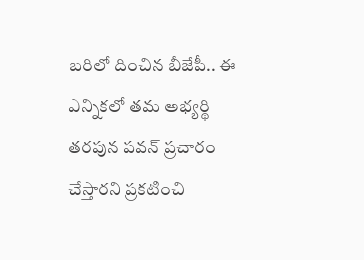బరిలో దించిన బీజేపీ.. ఈ ఎన్నికలో తమ అభ్యర్థి తరపున పవన్ ప్రచారం చేస్తారని ప్రకటించి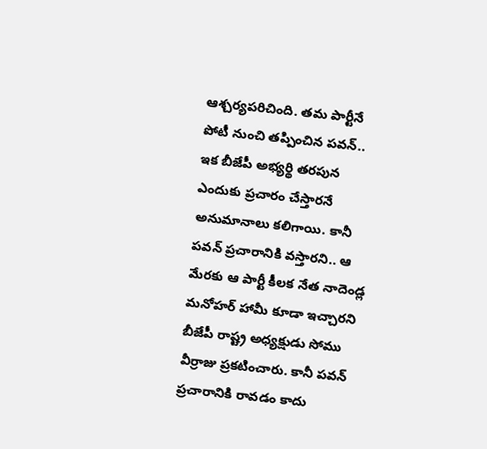ఆశ్చర్యపరిచింది. తమ పార్టీనే పోటీ నుంచి తప్పించిన పవన్.. ఇక బీజేపీ అభ్యర్థి తరపున ఎందుకు ప్రచారం చేస్తారనే అనుమానాలు కలిగాయి. కానీ పవన్ ప్రచారానికి వస్తారని.. ఆ మేరకు ఆ పార్టీ కీలక నేత నాదెండ్ల మనోహర్ హామీ కూడా ఇచ్చారని బీజేపీ రాష్ట్ర అధ్యక్షుడు సోము వీర్రాజు ప్రకటించారు. కానీ పవన్ ప్రచారానికి రావడం కాదు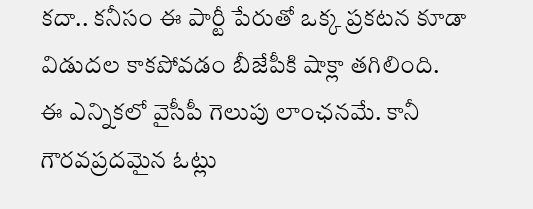కదా.. కనీసం ఈ పార్టీ పేరుతో ఒక్క ప్రకటన కూడా విడుదల కాకపోవడం బీజేపీకి షాక్లా తగిలింది.
ఈ ఎన్నికలో వైసీపీ గెలుపు లాంఛనమే. కానీ గౌరవప్రదమైన ఓట్లు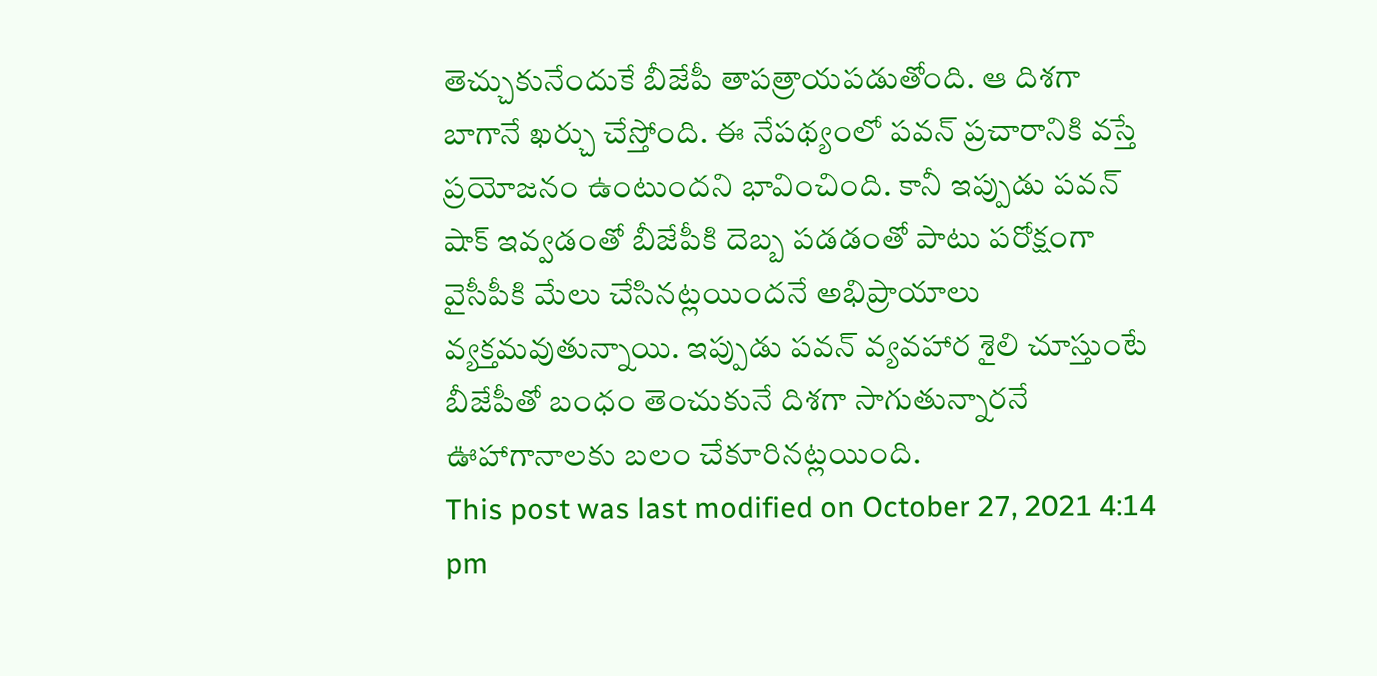తెచ్చుకునేందుకే బీజేపీ తాపత్రాయపడుతోంది. ఆ దిశగా బాగానే ఖర్చు చేస్తోంది. ఈ నేపథ్యంలో పవన్ ప్రచారానికి వస్తే ప్రయోజనం ఉంటుందని భావించింది. కానీ ఇప్పుడు పవన్ షాక్ ఇవ్వడంతో బీజేపీకి దెబ్బ పడడంతో పాటు పరోక్షంగా వైసీపీకి మేలు చేసినట్లయిందనే అభిప్రాయాలు వ్యక్తమవుతున్నాయి. ఇప్పుడు పవన్ వ్యవహార శైలి చూస్తుంటే బీజేపీతో బంధం తెంచుకునే దిశగా సాగుతున్నారనే ఊహాగానాలకు బలం చేకూరినట్లయింది.
This post was last modified on October 27, 2021 4:14 pm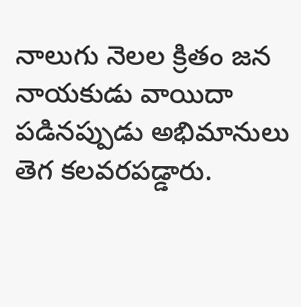నాలుగు నెలల క్రితం జన నాయకుడు వాయిదా పడినప్పుడు అభిమానులు తెగ కలవరపడ్డారు.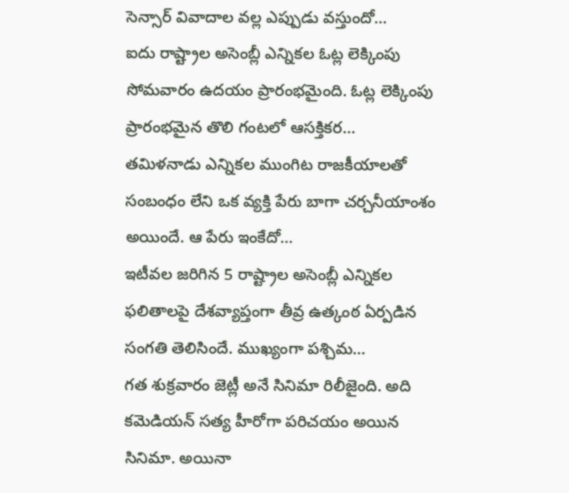సెన్సార్ వివాదాల వల్ల ఎప్పుడు వస్తుందో…
ఐదు రాష్ట్రాల అసెంబ్లీ ఎన్నికల ఓట్ల లెక్కింపు సోమవారం ఉదయం ప్రారంభమైంది. ఓట్ల లెక్కింపు ప్రారంభమైన తొలి గంటలో ఆసక్తికర…
తమిళనాడు ఎన్నికల ముంగిట రాజకీయాలతో సంబంధం లేని ఒక వ్యక్తి పేరు బాగా చర్చనీయాంశం అయిందే. ఆ పేరు ఇంకేదో…
ఇటీవల జరిగిన 5 రాష్ట్రాల అసెంబ్లీ ఎన్నికల ఫలితాలపై దేశవ్యాప్తంగా తీవ్ర ఉత్కంఠ ఏర్పడిన సంగతి తెలిసిందే. ముఖ్యంగా పశ్చిమ…
గత శుక్రవారం జెట్లీ అనే సినిమా రిలీజైంది. అది కమెడియన్ సత్య హీరోగా పరిచయం అయిన సినిమా. అయినా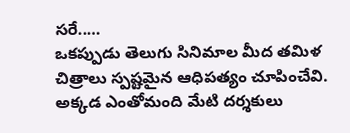సరే..…
ఒకప్పుడు తెలుగు సినిమాల మీద తమిళ చిత్రాలు స్పష్టమైన ఆధిపత్యం చూపించేవి. అక్కడ ఎంతోమంది మేటి దర్శకులు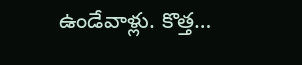ఉండేవాళ్లు. కొత్త…